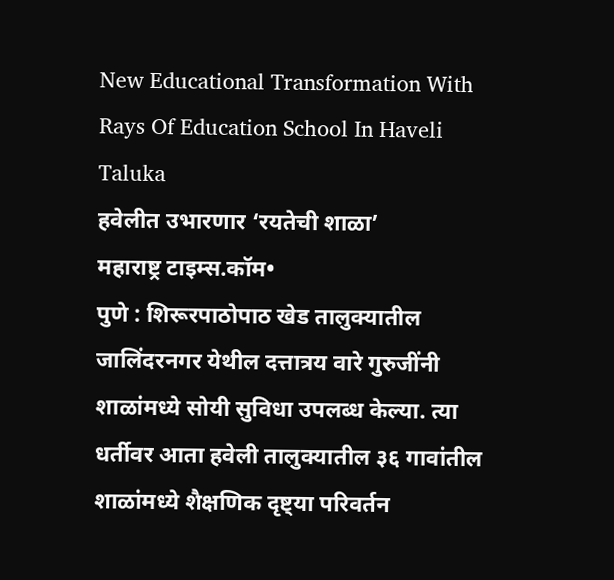New Educational Transformation With Rays Of Education School In Haveli Taluka
हवेलीत उभारणार ‘रयतेची शाळा’
महाराष्ट्र टाइम्स.कॉम•
पुणे : शिरूरपाठोपाठ खेड तालुक्यातील जालिंदरनगर येथील दत्तात्रय वारे गुरुजींनी शाळांमध्ये सोयी सुविधा उपलब्ध केल्या. त्या धर्तीवर आता हवेली तालुक्यातील ३६ गावांतील शाळांमध्ये शैक्षणिक दृष्ट्या परिवर्तन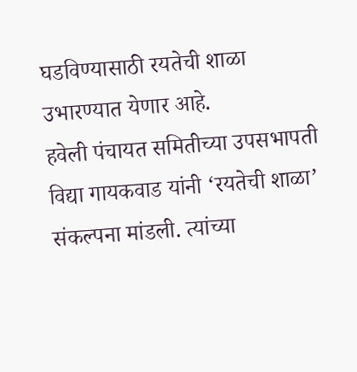घडविण्यासाठी रयतेची शाळा उभारण्यात येणार आहे.
हवेली पंचायत समितीच्या उपसभापती विद्या गायकवाड यांनी ‘रयतेची शाळा’ संकल्पना मांडली. त्यांच्या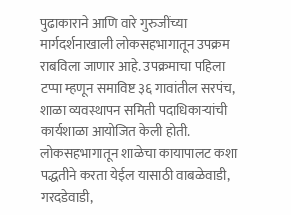पुढाकाराने आणि वारे गुरुजींच्या मार्गदर्शनाखाली लोकसहभागातून उपक्रम राबविला जाणार आहे. उपक्रमाचा पहिला टप्पा म्हणून समाविष्ट ३६ गावांतील सरपंच, शाळा व्यवस्थापन समिती पदाधिकाऱ्यांची कार्यशाळा आयोजित केली होती. लोकसहभागातून शाळेचा कायापालट कशा पद्धतीने करता येईल यासाठी वाबळेवाडी, गरदडेवाडी,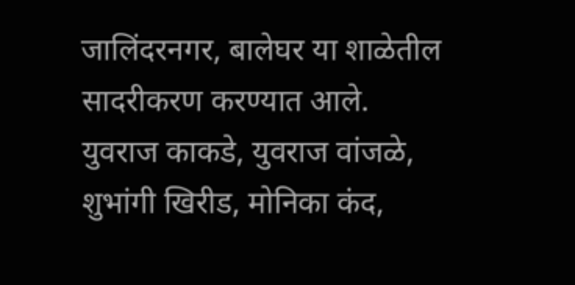जालिंदरनगर, बालेघर या शाळेतील सादरीकरण करण्यात आले. युवराज काकडे, युवराज वांजळे, शुभांगी खिरीड, मोनिका कंद,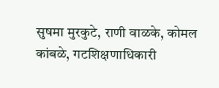सुषमा मुरकुटे, राणी वाळके, कोमल कांबळे, गटशिक्षणाधिकारी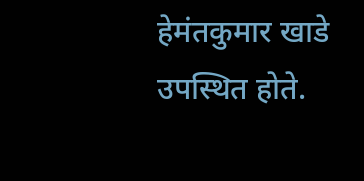हेमंतकुमार खाडे उपस्थित होते.